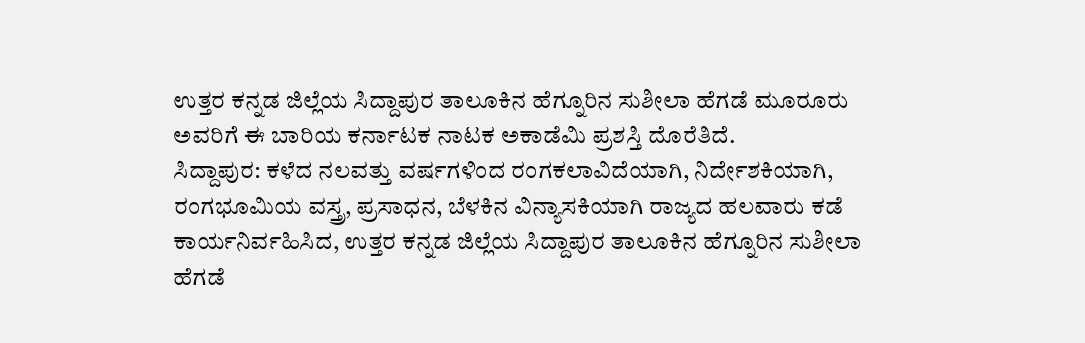ಉತ್ತರ ಕನ್ನಡ ಜಿಲ್ಲೆಯ ಸಿದ್ದಾಪುರ ತಾಲೂಕಿನ ಹೆಗ್ನೂರಿನ ಸುಶೀಲಾ ಹೆಗಡೆ ಮೂರೂರು ಅವರಿಗೆ ಈ ಬಾರಿಯ ಕರ್ನಾಟಕ ನಾಟಕ ಅಕಾಡೆಮಿ ಪ್ರಶಸ್ತಿ ದೊರೆತಿದೆ.
ಸಿದ್ದಾಪುರ: ಕಳೆದ ನಲವತ್ತು ವರ್ಷಗಳಿಂದ ರಂಗಕಲಾವಿದೆಯಾಗಿ, ನಿರ್ದೇಶಕಿಯಾಗಿ, ರಂಗಭೂಮಿಯ ವಸ್ತ್ರ, ಪ್ರಸಾಧನ, ಬೆಳಕಿನ ವಿನ್ಯಾಸಕಿಯಾಗಿ ರಾಜ್ಯದ ಹಲವಾರು ಕಡೆ ಕಾರ್ಯನಿರ್ವಹಿಸಿದ, ಉತ್ತರ ಕನ್ನಡ ಜಿಲ್ಲೆಯ ಸಿದ್ದಾಪುರ ತಾಲೂಕಿನ ಹೆಗ್ನೂರಿನ ಸುಶೀಲಾ ಹೆಗಡೆ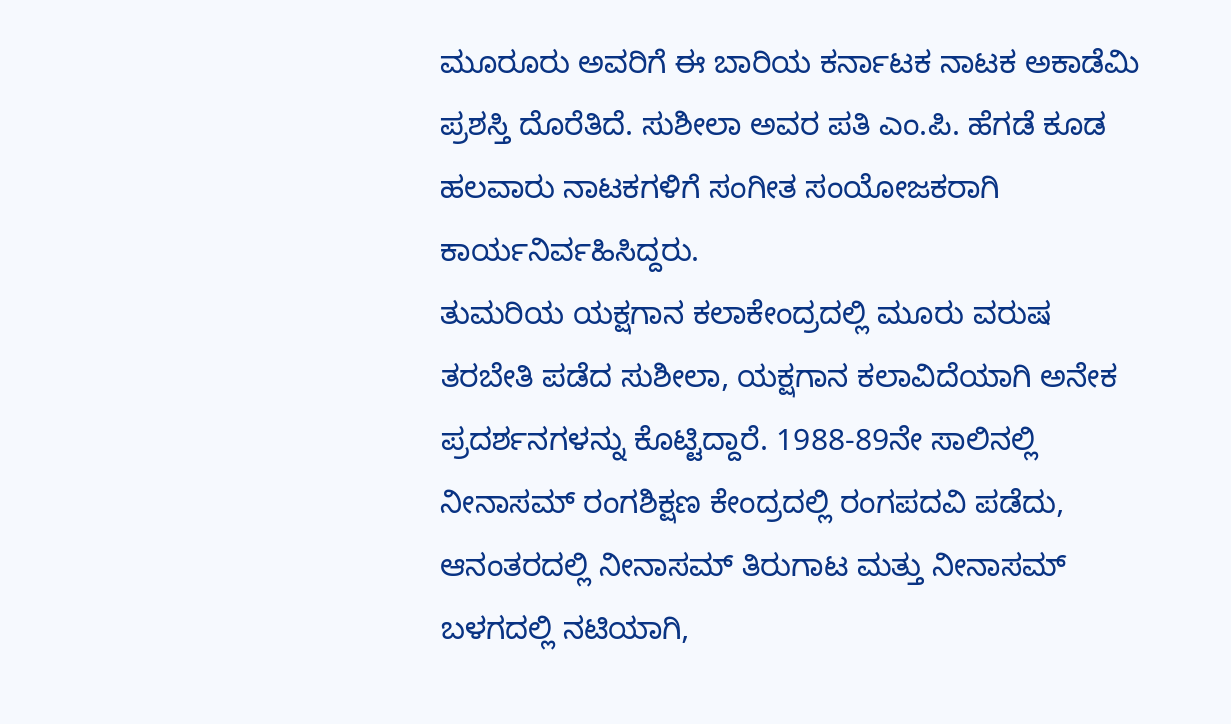ಮೂರೂರು ಅವರಿಗೆ ಈ ಬಾರಿಯ ಕರ್ನಾಟಕ ನಾಟಕ ಅಕಾಡೆಮಿ ಪ್ರಶಸ್ತಿ ದೊರೆತಿದೆ. ಸುಶೀಲಾ ಅವರ ಪತಿ ಎಂ.ಪಿ. ಹೆಗಡೆ ಕೂಡ ಹಲವಾರು ನಾಟಕಗಳಿಗೆ ಸಂಗೀತ ಸಂಯೋಜಕರಾಗಿ ಕಾರ್ಯನಿರ್ವಹಿಸಿದ್ದರು.
ತುಮರಿಯ ಯಕ್ಷಗಾನ ಕಲಾಕೇಂದ್ರದಲ್ಲಿ ಮೂರು ವರುಷ ತರಬೇತಿ ಪಡೆದ ಸುಶೀಲಾ, ಯಕ್ಷಗಾನ ಕಲಾವಿದೆಯಾಗಿ ಅನೇಕ ಪ್ರದರ್ಶನಗಳನ್ನು ಕೊಟ್ಟಿದ್ದಾರೆ. 1988-89ನೇ ಸಾಲಿನಲ್ಲಿ ನೀನಾಸಮ್ ರಂಗಶಿಕ್ಷಣ ಕೇಂದ್ರದಲ್ಲಿ ರಂಗಪದವಿ ಪಡೆದು, ಆನಂತರದಲ್ಲಿ ನೀನಾಸಮ್ ತಿರುಗಾಟ ಮತ್ತು ನೀನಾಸಮ್ ಬಳಗದಲ್ಲಿ ನಟಿಯಾಗಿ,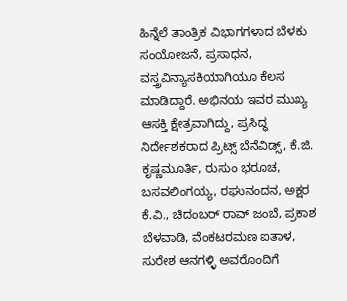ಹಿನ್ನೆಲೆ ತಾಂತ್ರಿಕ ವಿಭಾಗಗಳಾದ ಬೆಳಕು ಸಂಯೋಜನೆ, ಪ್ರಸಾಧನ, ವಸ್ತ್ರವಿನ್ಯಾಸಕಿಯಾಗಿಯೂ ಕೆಲಸ ಮಾಡಿದ್ದಾರೆ. ಅಭಿನಯ ಇವರ ಮುಖ್ಯ ಆಸಕ್ತಿ ಕ್ಷೇತ್ರವಾಗಿದ್ದು, ಪ್ರಸಿದ್ಧ ನಿರ್ದೇಶಕರಾದ ಪ್ರಿಟ್ಸ್ ಬೆನೆವಿಡ್ಸ್, ಕೆ.ಜಿ. ಕೃಷ್ಣಮೂರ್ತಿ, ರುಸುಂ ಭರೂಚ, ಬಸವಲಿಂಗಯ್ಯ, ರಘುನಂದನ, ಅಕ್ಷರ ಕೆ.ವಿ., ಚಿದಂಬರ್ ರಾವ್ ಜಂಬೆ, ಪ್ರಕಾಶ ಬೆಳವಾಡಿ, ವೆಂಕಟರಮಣ ಐತಾಳ, ಸುರೇಶ ಆನಗಳ್ಳಿ ಅವರೊಂದಿಗೆ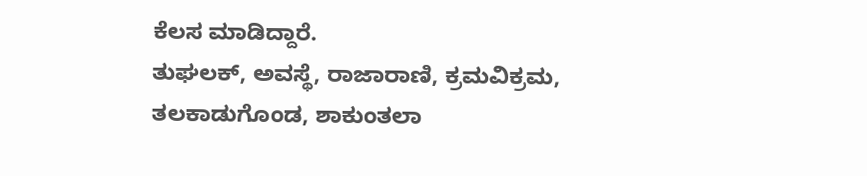ಕೆಲಸ ಮಾಡಿದ್ದಾರೆ.
ತುಘಲಕ್, ಅವಸ್ಥೆ, ರಾಜಾರಾಣಿ, ಕ್ರಮವಿಕ್ರಮ, ತಲಕಾಡುಗೊಂಡ, ಶಾಕುಂತಲಾ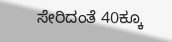ಸೇರಿದಂತೆ 40ಕ್ಕೂ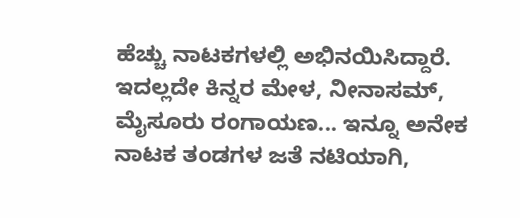ಹೆಚ್ಚು ನಾಟಕಗಳಲ್ಲಿ ಅಭಿನಯಿಸಿದ್ದಾರೆ. ಇದಲ್ಲದೇ ಕಿನ್ನರ ಮೇಳ, ನೀನಾಸಮ್, ಮೈಸೂರು ರಂಗಾಯಣ... ಇನ್ನೂ ಅನೇಕ ನಾಟಕ ತಂಡಗಳ ಜತೆ ನಟಿಯಾಗಿ,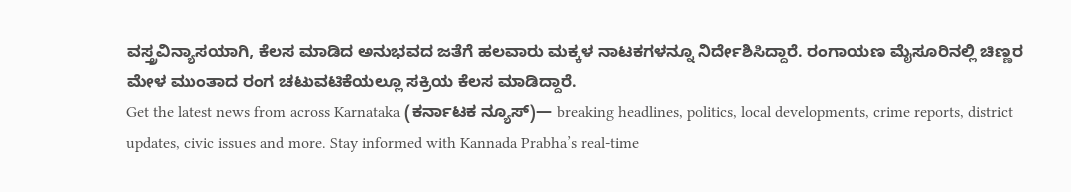ವಸ್ತ್ರವಿನ್ಯಾಸಯಾಗಿ, ಕೆಲಸ ಮಾಡಿದ ಅನುಭವದ ಜತೆಗೆ ಹಲವಾರು ಮಕ್ಕಳ ನಾಟಕಗಳನ್ನೂ ನಿರ್ದೇಶಿಸಿದ್ದಾರೆ. ರಂಗಾಯಣ ಮೈಸೂರಿನಲ್ಲಿ ಚಿಣ್ಣರ ಮೇಳ ಮುಂತಾದ ರಂಗ ಚಟುವಟಿಕೆಯಲ್ಲೂ ಸಕ್ರಿಯ ಕೆಲಸ ಮಾಡಿದ್ದಾರೆ.
Get the latest news from across Karnataka (ಕರ್ನಾಟಕ ನ್ಯೂಸ್)— breaking headlines, politics, local developments, crime reports, district updates, civic issues and more. Stay informed with Kannada Prabha’s real‑time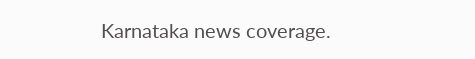Karnataka news coverage.